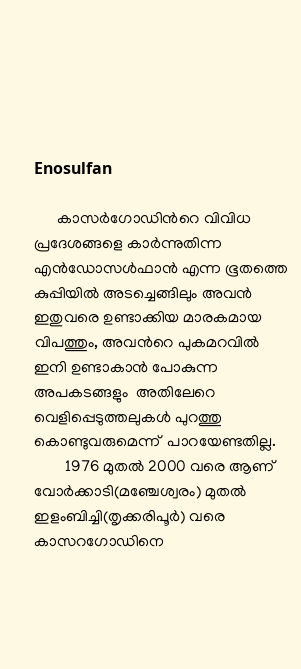Enosulfan

      കാസര്‍ഗോഡിന്‍റെ വിവിധ പ്രദേശങ്ങളെ കാര്‍ന്നുതിന്ന   എന്‍ഡോസള്‍ഫാന്‍ എന്ന ഭൂതത്തെ കുപ്പിയില്‍ അടച്ചെങ്ങിലും അവന്‍ ഇതുവരെ ഉണ്ടാക്കിയ മാരകമായ വിപത്തും, അവന്‍റെ പുകമറവില്‍ ഇനി ഉണ്ടാകാന്‍ പോകുന്ന അപകടങ്ങളും  അതിലേറെ വെളിപ്പെടുത്തലുകള്‍ പുറത്തു കൊണ്ടുവരുമെന്ന്  പാറയേണ്ടതില്ല.
        1976 മുതല്‍ 2000 വരെ ആണ്  വോര്‍ക്കാടി(മഞ്ചേശ്വരം) മുതല്‍ ഇളംബിച്ചി(തൃക്കരിപൂര്‍) വരെ കാസറഗോഡിനെ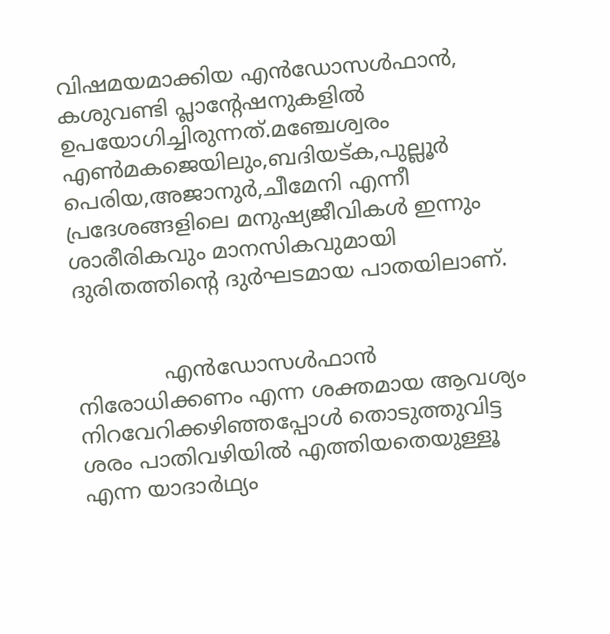വിഷമയമാക്കിയ എന്‍ഡോസള്‍ഫാന്‍, കശുവണ്ടി പ്ലാന്‍റേഷനുകളില്‍ ഉപയോഗിച്ചിരുന്നത്.മഞ്ചേശ്വരം എണ്‍മകജെയിലും,ബദിയട്ക,പുല്ലൂര്‍ പെരിയ,അജാനുര്‍,ചീമേനി എന്നീ പ്രദേശങ്ങളിലെ മനുഷ്യജീവികള്‍ ഇന്നും ശാരീരികവും മാനസികവുമായി ദുരിതത്തിന്റെ ദുര്‍ഘടമായ പാതയിലാണ്.


             എന്‍ഡോസള്‍ഫാന്‍ നിരോധിക്കണം എന്ന ശക്തമായ ആവശ്യം നിറവേറിക്കഴിഞ്ഞപ്പോള്‍ തൊടുത്തുവിട്ട ശരം പാതിവഴിയില്‍ എത്തിയതെയുള്ളൂ എന്ന യാദാര്‍ഥ്യം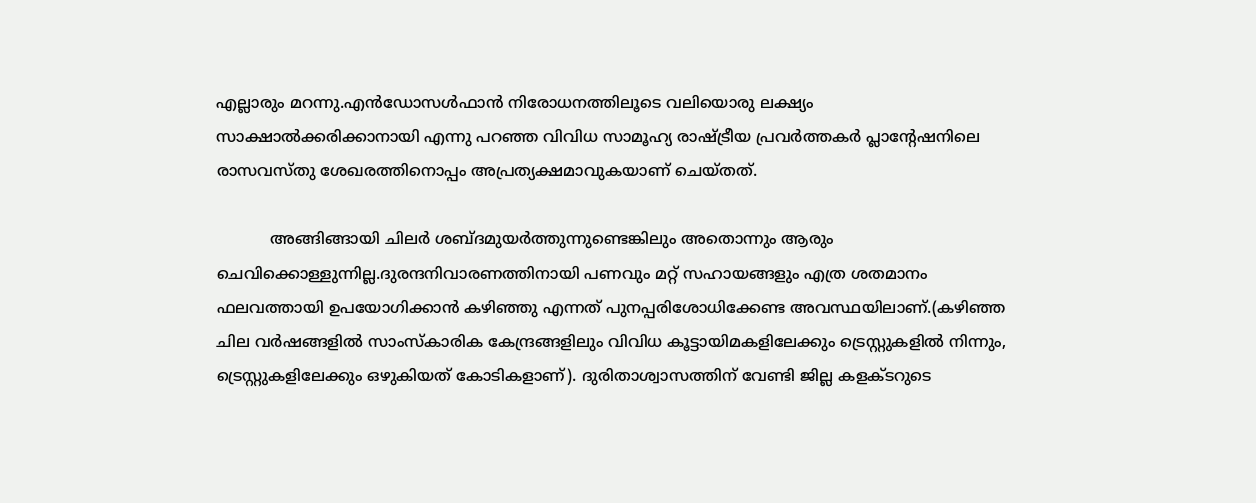എല്ലാരും മറന്നു.എന്‍ഡോസള്‍ഫാന്‍ നിരോധനത്തിലൂടെ വലിയൊരു ലക്ഷ്യം സാക്ഷാല്‍ക്കരിക്കാനായി എന്നു പറഞ്ഞ വിവിധ സാമൂഹ്യ രാഷ്ട്രീയ പ്രവര്‍ത്തകര്‍ പ്ലാന്‍റേഷനിലെ രാസവസ്തു ശേഖരത്തിനൊപ്പം അപ്രത്യക്ഷമാവുകയാണ് ചെയ്തത്.

           അങ്ങിങ്ങായി ചിലര്‍ ശബ്ദമുയര്‍ത്തുന്നുണ്ടെങ്കിലും അതൊന്നും ആരും ചെവിക്കൊള്ളുന്നില്ല.ദുരന്ദനിവാരണത്തിനായി പണവും മറ്റ് സഹായങ്ങളും എത്ര ശതമാനം ഫലവത്തായി ഉപയോഗിക്കാന്‍ കഴിഞ്ഞു എന്നത് പുനപ്പരിശോധിക്കേണ്ട അവസ്ഥയിലാണ്.(കഴിഞ്ഞ ചില വര്‍ഷങ്ങളില്‍ സാംസ്കാരിക കേന്ദ്രങ്ങളിലും വിവിധ കൂട്ടായിമകളിലേക്കും ട്രെസ്റ്റുകളില്‍ നിന്നും, ട്രെസ്റ്റുകളിലേക്കും ഒഴുകിയത് കോടികളാണ്). ദുരിതാശ്വാസത്തിന് വേണ്ടി ജില്ല കളക്ടറുടെ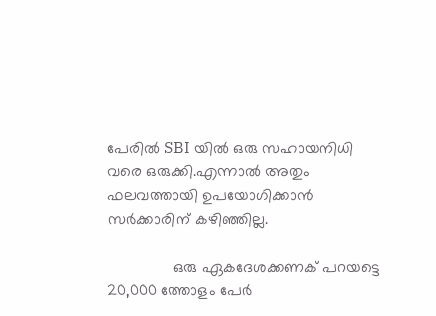പേരില്‍ SBI യില്‍ ഒരു സഹായനിധി വരെ ഒരുക്കി.എന്നാല്‍ അതും ഫലവത്തായി ഉപയോഗിക്കാന്‍ സര്‍ക്കാരിന് കഴിഞ്ഞില്ല.

               ഒരു ഏകദേശക്കണക് പറയട്ടെ 20,000 ത്തോളം പേര്‍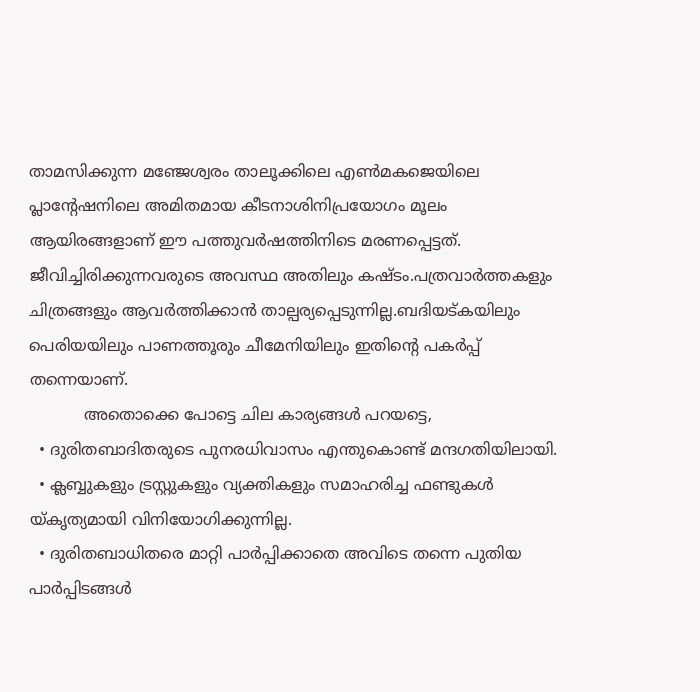താമസിക്കുന്ന മഞ്ജേശ്വരം താലൂക്കിലെ എണ്‍മകജെയിലെ പ്ലാന്‍റേഷനിലെ അമിതമായ കീടനാശിനിപ്രയോഗം മൂലം ആയിരങ്ങളാണ് ഈ പത്തുവര്‍ഷത്തിനിടെ മരണപ്പെട്ടത്. ജീവിച്ചിരിക്കുന്നവരുടെ അവസ്ഥ അതിലും കഷ്ടം.പത്രവാര്‍ത്തകളും ചിത്രങ്ങളും ആവര്‍ത്തിക്കാന്‍ താല്പര്യപ്പെടുന്നില്ല.ബദിയട്കയിലും പെരിയയിലും പാണത്തൂരും ചീമേനിയിലും ഇതിന്റെ പകര്‍പ്പ് തന്നെയാണ്.
           അതൊക്കെ പോട്ടെ ചില കാര്യങ്ങള്‍ പറയട്ടെ,
  • ദുരിതബാദിതരുടെ പുനരധിവാസം എന്തുകൊണ്ട് മന്ദഗതിയിലായി.
  • ക്ലബ്ബുകളും ട്രസ്റ്റുകളും വ്യക്തികളും സമാഹരിച്ച ഫണ്ടുകള്‍ യ്കൃത്യമായി വിനിയോഗിക്കുന്നില്ല.
  • ദുരിതബാധിതരെ മാറ്റി പാര്‍പ്പിക്കാതെ അവിടെ തന്നെ പുതിയ പാര്‍പ്പിടങ്ങള്‍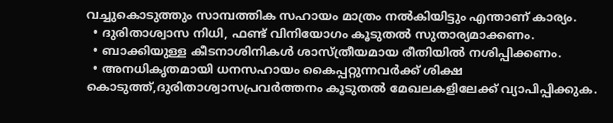വച്ചുകൊടുത്തും സാമ്പത്തിക സഹായം മാത്രം നല്‍കിയിട്ടും എന്താണ് കാര്യം.
  • ദുരിതാശ്വാസ നിധി, ഫണ്ട് വിനിയോഗം കൂടുതല്‍ സുതാര്യമാക്കണം.
  • ബാക്കിയുള്ള കീടനാശിനികള്‍ ശാസ്ത്രീയമായ രീതിയില്‍ നശിപ്പിക്കണം.
  • അനധികൃതമായി ധനസഹായം കൈപ്പറ്റുന്നവര്‍ക്ക് ശിക്ഷ കൊടുത്ത്,ദുരിതാശ്വാസപ്രവര്‍ത്തനം കൂടുതല്‍ മേഖലകളിലേക്ക് വ്യാപിപ്പിക്കുക.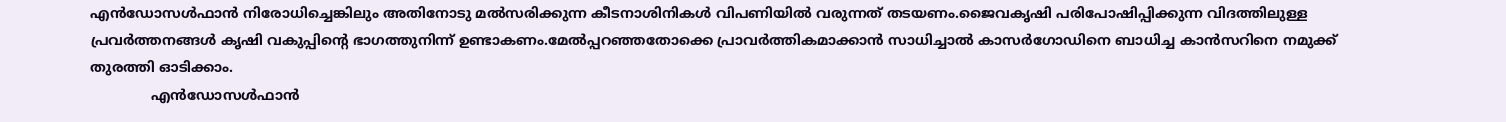എന്‍ഡോസള്‍ഫാന്‍ നിരോധിച്ചെങ്കിലും അതിനോടു മല്‍സരിക്കുന്ന കീടനാശിനികള്‍ വിപണിയില്‍ വരുന്നത് തടയണം.ജൈവകൃഷി പരിപോഷിപ്പിക്കുന്ന വിദത്തിലുള്ള പ്രവര്‍ത്തനങ്ങള്‍ കൃഷി വകുപ്പിന്റെ ഭാഗത്തുനിന്ന്‍ ഉണ്ടാകണം.മേല്‍പ്പറഞ്ഞതോക്കെ പ്രാവര്‍ത്തികമാക്കാന്‍ സാധിച്ചാല്‍ കാസര്‍ഗോഡിനെ ബാധിച്ച കാന്‍സറിനെ നമുക്ക് തുരത്തി ഓടിക്കാം.
              എന്‍ഡോസള്‍ഫാന്‍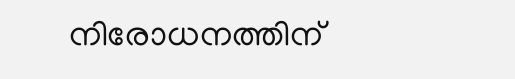നിരോധനത്തിന്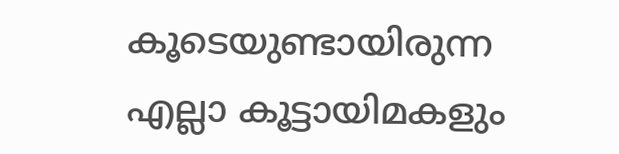കൂടെയുണ്ടായിരുന്ന എല്ലാ കൂട്ടായിമകളും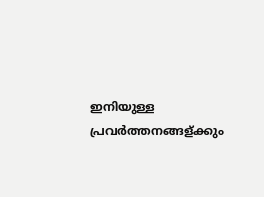ഇനിയുള്ള പ്രവര്‍ത്തനങ്ങള്ക്കും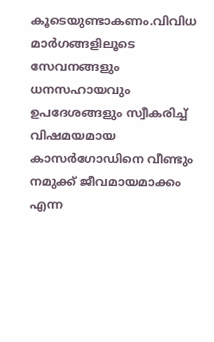കൂടെയുണ്ടാകണം.വിവിധ മാര്‍ഗങ്ങളിലൂടെ സേവനങ്ങളും ധനസഹായവും ഉപദേശങ്ങളും സ്വീകരിച്ച് വിഷമയമായ കാസര്‍ഗോഡിനെ വീണ്ടും നമുക്ക് ജീവമായമാക്കം എന്ന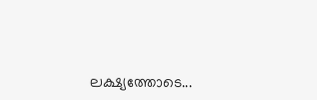ലക്ഷ്യത്തോടെ...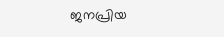ജനപ്രിയ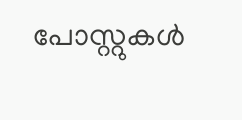പോസ്റ്റുകള്‍‌